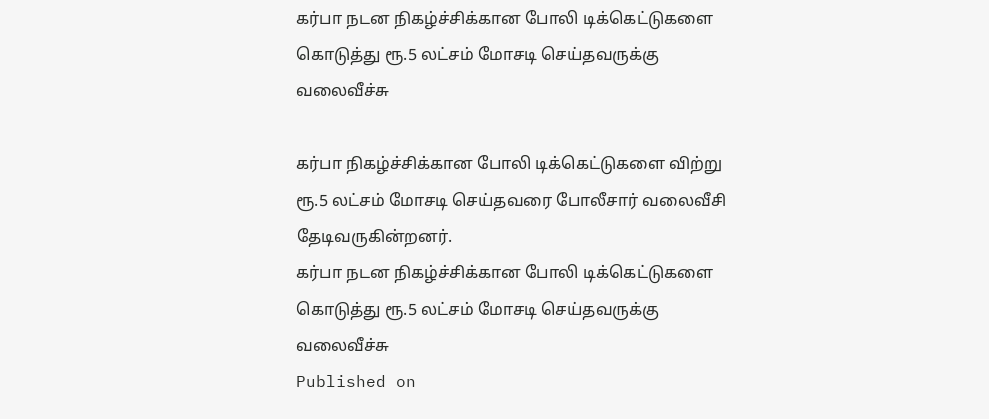கர்பா நடன நிகழ்ச்சிக்கான போலி டிக்கெட்டுகளை கொடுத்து ரூ.5 லட்சம் மோசடி செய்தவருக்கு வலைவீச்சு

கர்பா நிகழ்ச்சிக்கான போலி டிக்கெட்டுகளை விற்று ரூ.5 லட்சம் மோசடி செய்தவரை போலீசார் வலைவீசி தேடிவருகின்றனர்.
கர்பா நடன நிகழ்ச்சிக்கான போலி டிக்கெட்டுகளை கொடுத்து ரூ.5 லட்சம் மோசடி செய்தவருக்கு வலைவீச்சு
Published on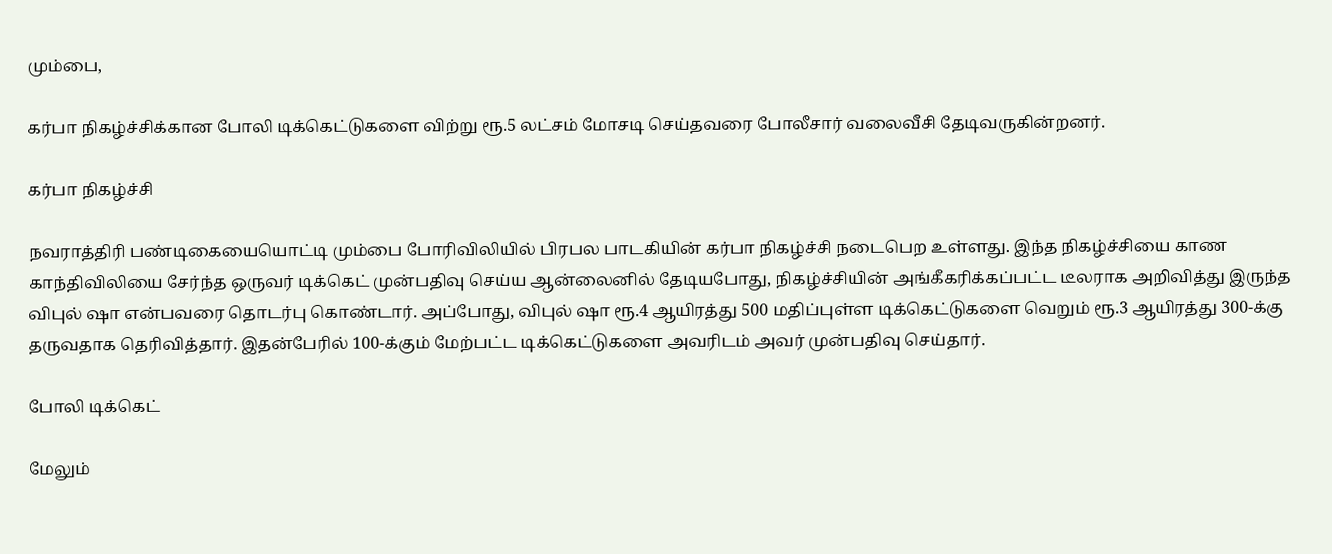மும்பை,

கர்பா நிகழ்ச்சிக்கான போலி டிக்கெட்டுகளை விற்று ரூ.5 லட்சம் மோசடி செய்தவரை போலீசார் வலைவீசி தேடிவருகின்றனர்.

கர்பா நிகழ்ச்சி

நவராத்திரி பண்டிகையையொட்டி மும்பை போரிவிலியில் பிரபல பாடகியின் கர்பா நிகழ்ச்சி நடைபெற உள்ளது. இந்த நிகழ்ச்சியை காண காந்திவிலியை சேர்ந்த ஒருவர் டிக்கெட் முன்பதிவு செய்ய ஆன்லைனில் தேடியபோது, நிகழ்ச்சியின் அங்கீகரிக்கப்பட்ட டீலராக அறிவித்து இருந்த விபுல் ஷா என்பவரை தொடர்பு கொண்டார். அப்போது, விபுல் ஷா ரூ.4 ஆயிரத்து 500 மதிப்புள்ள டிக்கெட்டுகளை வெறும் ரூ.3 ஆயிரத்து 300-க்கு தருவதாக தெரிவித்தார். இதன்பேரில் 100-க்கும் மேற்பட்ட டிக்கெட்டுகளை அவரிடம் அவர் முன்பதிவு செய்தார்.

போலி டிக்கெட்

மேலும்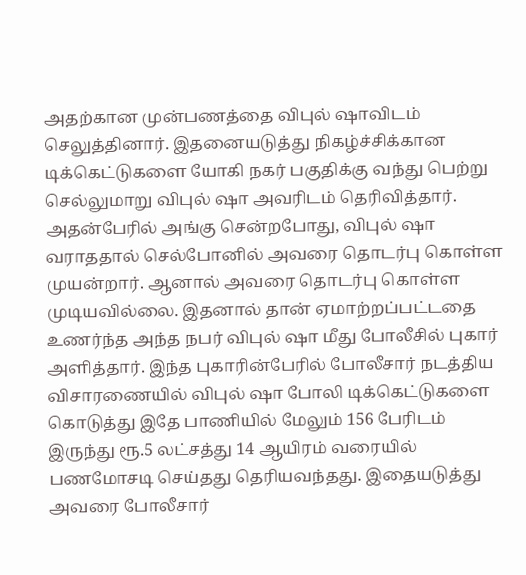அதற்கான முன்பணத்தை விபுல் ஷாவிடம் செலுத்தினார். இதனையடுத்து நிகழ்ச்சிக்கான டிக்கெட்டுகளை யோகி நகர் பகுதிக்கு வந்து பெற்று செல்லுமாறு விபுல் ஷா அவரிடம் தெரிவித்தார். அதன்பேரில் அங்கு சென்றபோது, விபுல் ஷா வராததால் செல்போனில் அவரை தொடர்பு கொள்ள முயன்றார். ஆனால் அவரை தொடர்பு கொள்ள முடியவில்லை. இதனால் தான் ஏமாற்றப்பட்டதை உணர்ந்த அந்த நபர் விபுல் ஷா மீது போலீசில் புகார் அளித்தார். இந்த புகாரின்பேரில் போலீசார் நடத்திய விசாரணையில் விபுல் ஷா போலி டிக்கெட்டுகளை கொடுத்து இதே பாணியில் மேலும் 156 பேரிடம் இருந்து ரூ.5 லட்சத்து 14 ஆயிரம் வரையில் பணமோசடி செய்தது தெரியவந்தது. இதையடுத்து அவரை போலீசார்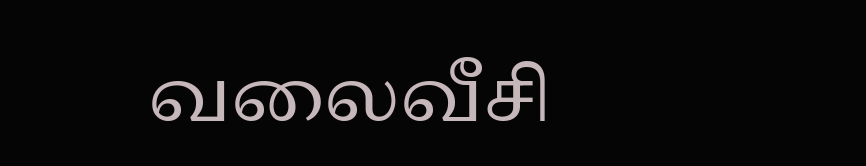வலைவீசி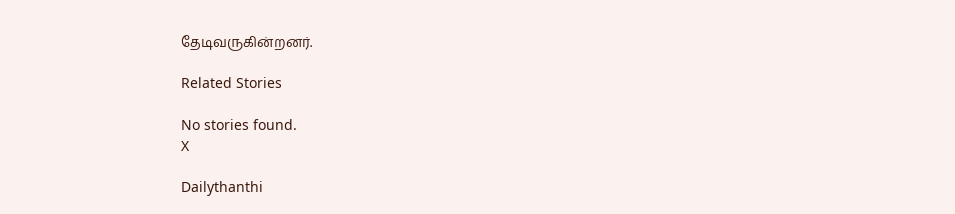தேடிவருகின்றனர்.

Related Stories

No stories found.
X

Dailythanthi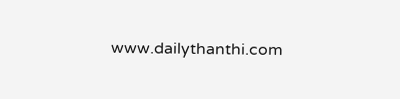www.dailythanthi.com